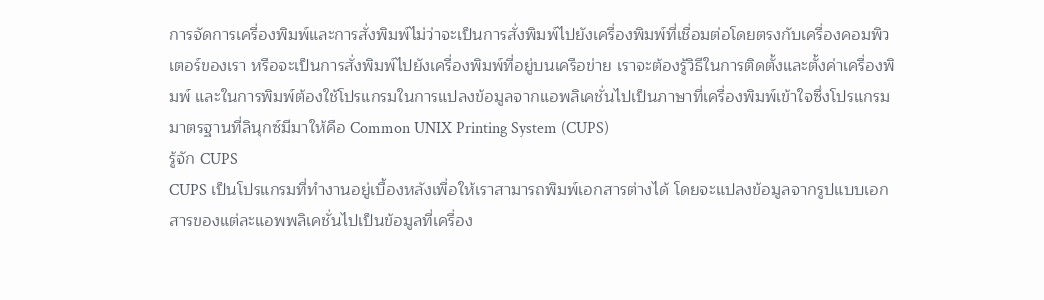การจัดการเครื่องพิมพ์และการสั่งพิมพ์ไม่ว่าจะเป็นการสั่งพิมพ์ไปยังเครื่องพิมพ์ที่เชื่อมต่อโดยตรงกับเครื่องคอมพิวเตอร์ของเรา หรือจะเป็นการสั่งพิมพ์ไปยังเครื่องพิมพ์ที่อยู่บนเครือข่าย เราจะต้องรู้วิธีในการติดตั้งและตั้งค่าเครื่องพิมพ์ และในการพิมพ์ต้องใช้โปรแกรมในการแปลงข้อมูลจากแอพลิเคชั่นไปเป็นภาษาที่เครื่องพิมพ์เข้าใจซึ่งโปรแกรมมาตรฐานที่ลินุกซ์มีมาให้คือ Common UNIX Printing System (CUPS)
รู้จัก CUPS
CUPS เป็นโปรแกรมที่ทำงานอยู่เบื้องหลังเพื่อให้เราสามารถพิมพ์เอกสารต่างได้ โดยจะแปลงข้อมูลจากรูปแบบเอกสารของแต่ละแอพพลิเคชั่นไปเป็นข้อมูลที่เครื่อง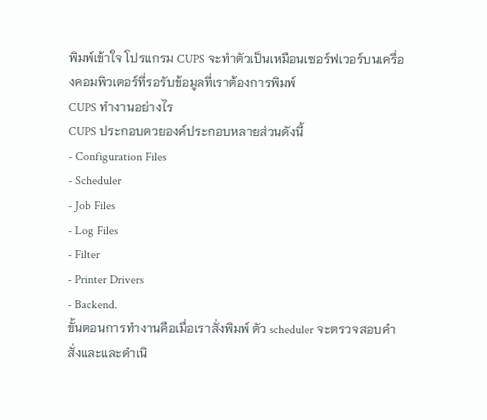พิมพ์เข้าใจ โปรแกรม CUPS จะทำตัวเป็นเหมือนเซอร์ฟเวอร์บนเครื่องคอมพิวเตอร์ที่รอรับข้อมูลที่เราต้องการพิมพ์
CUPS ทำงานอย่างไร
CUPS ประกอบดวยองค์ประกอบหลายส่วนดังนี้
- Configuration Files
- Scheduler
- Job Files
- Log Files
- Filter
- Printer Drivers
- Backend.
ขั้นตอนการทำงานคือเมื่อเราสั่งพิมพ์ ตัว scheduler จะตรวจสอบคำสั่งและและดำเนิ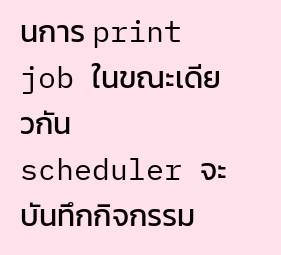นการ print job ในขณะเดียวกัน scheduler จะบันทึกกิจกรรม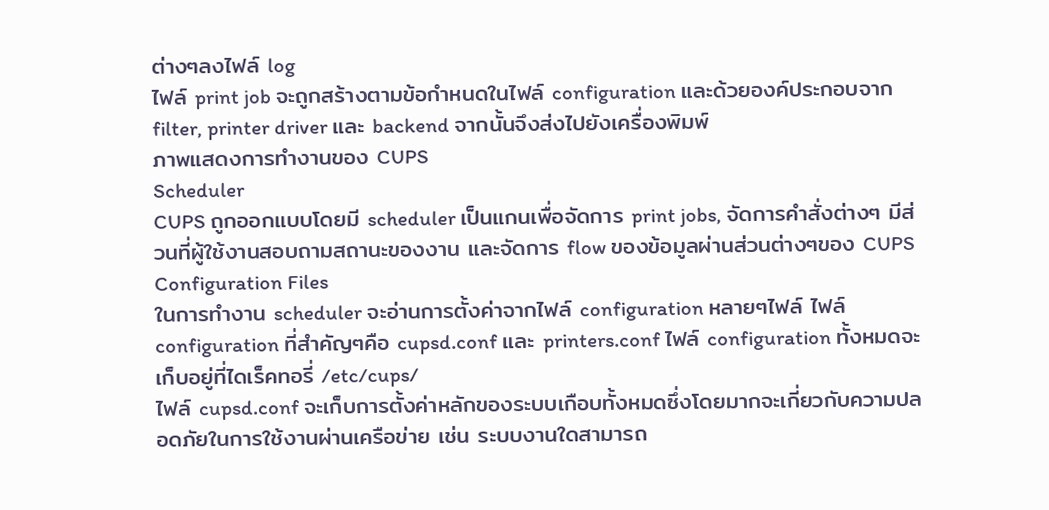ต่างๆลงไฟล์ log
ไฟล์ print job จะถูกสร้างตามข้อกำหนดในไฟล์ configuration และด้วยองค์ประกอบจาก filter, printer driver และ backend จากนั้นจึงส่งไปยังเครื่องพิมพ์
ภาพแสดงการทำงานของ CUPS
Scheduler
CUPS ถูกออกแบบโดยมี scheduler เป็นแกนเพื่อจัดการ print jobs, จัดการคำสั่งต่างๆ มีส่วนที่ผู้ใช้งานสอบถามสถานะของงาน และจัดการ flow ของข้อมูลผ่านส่วนต่างๆของ CUPS
Configuration Files
ในการทำงาน scheduler จะอ่านการตั้งค่าจากไฟล์ configuration หลายๆไฟล์ ไฟล์ configuration ที่สำคัญๆคือ cupsd.conf และ printers.conf ไฟล์ configuration ทั้งหมดจะเก็บอยู่ที่ไดเร็คทอรี่ /etc/cups/
ไฟล์ cupsd.conf จะเก็บการตั้งค่าหลักของระบบเกือบทั้งหมดซึ่งโดยมากจะเกี่ยวกับความปลอดภัยในการใช้งานผ่านเครือข่าย เช่น ระบบงานใดสามารถ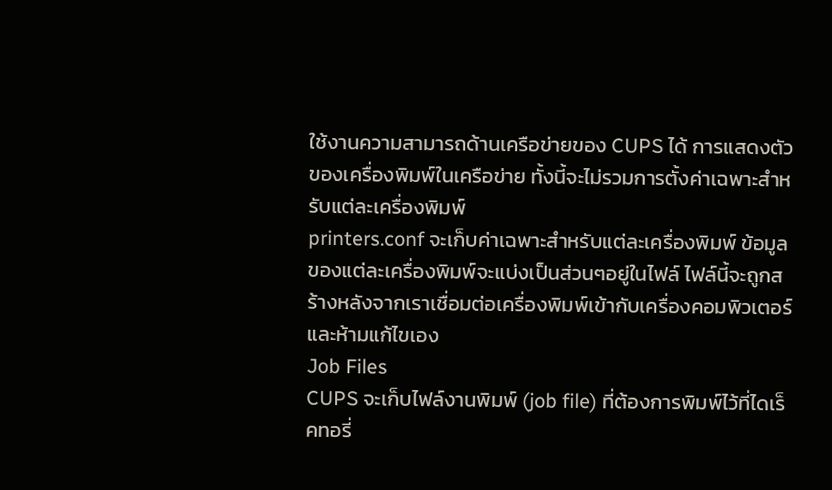ใช้งานความสามารถด้านเครือข่ายของ CUPS ได้ การแสดงตัวของเครื่องพิมพ์ในเครือข่าย ทั้งนี้จะไม่รวมการตั้งค่าเฉพาะสำหรับแต่ละเครื่องพิมพ์
printers.conf จะเก็บค่าเฉพาะสำหรับแต่ละเครื่องพิมพ์ ข้อมูลของแต่ละเครื่องพิมพ์จะแบ่งเป็นส่วนๆอยู่ในไฟล์ ไฟล์นี้จะถูกสร้างหลังจากเราเชื่อมต่อเครื่องพิมพ์เข้ากับเครื่องคอมพิวเตอร์และห้ามแก้ไขเอง
Job Files
CUPS จะเก็บไฟล์งานพิมพ์ (job file) ที่ต้องการพิมพ์ไว้ที่ไดเร็คทอรี่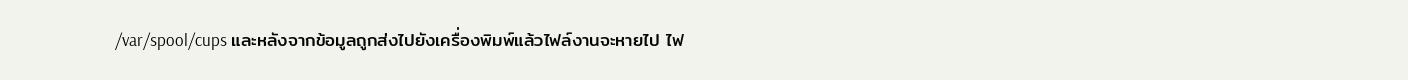/var/spool/cups และหลังจากข้อมูลถูกส่งไปยังเครื่องพิมพ์แล้วไฟล์งานจะหายไป ไฟ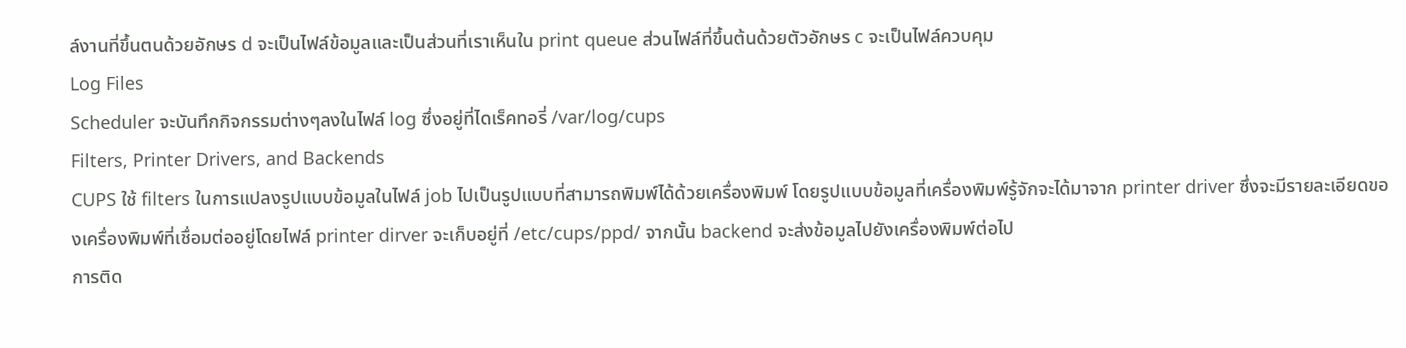ล์งานที่ขึ้นตนด้วยอักษร d จะเป็นไฟล์ข้อมูลและเป็นส่วนที่เราเห็นใน print queue ส่วนไฟล์ที่ขึ้นต้นด้วยตัวอักษร c จะเป็นไฟล์ควบคุม
Log Files
Scheduler จะบันทึกกิจกรรมต่างๆลงในไฟล์ log ซึ่งอยู่ที่ไดเร็คทอรี่ /var/log/cups
Filters, Printer Drivers, and Backends
CUPS ใช้ filters ในการแปลงรูปแบบข้อมูลในไฟล์ job ไปเป็นรูปแบบที่สามารถพิมพ์ได้ด้วยเครื่องพิมพ์ โดยรูปแบบข้อมูลที่เครื่องพิมพ์รู้จักจะได้มาจาก printer driver ซึ่งจะมีรายละเอียดของเครื่องพิมพ์ที่เชื่อมต่ออยู่โดยไฟล์ printer dirver จะเก็บอยู่ที่ /etc/cups/ppd/ จากนั้น backend จะส่งข้อมูลไปยังเครื่องพิมพ์ต่อไป
การติด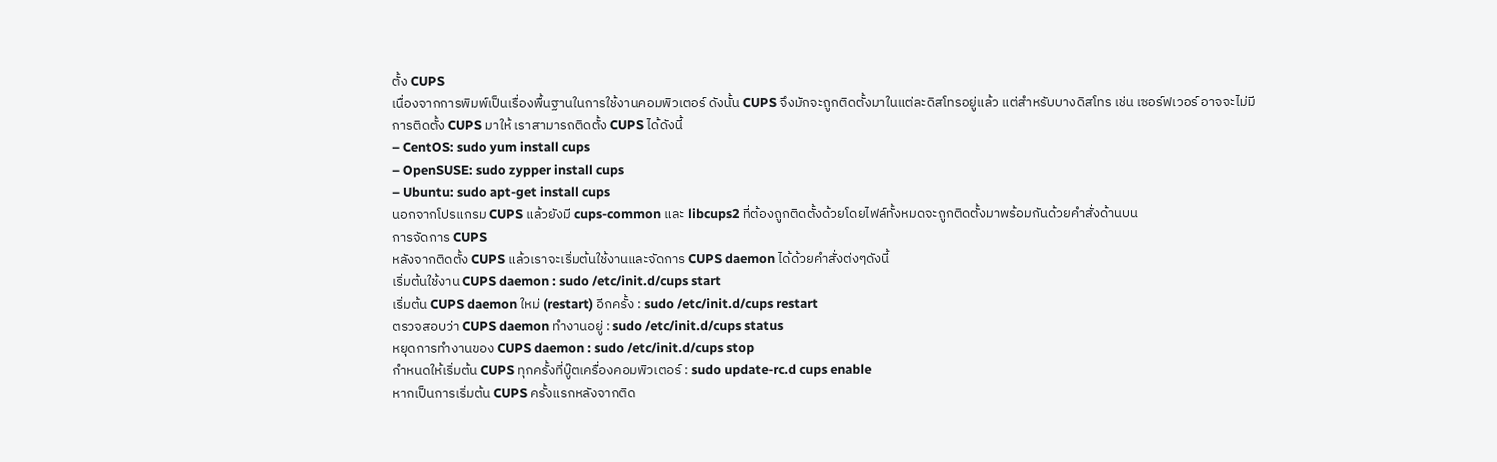ตั้ง CUPS
เนื่องจากการพิมพ์เป็นเรื่องพื้นฐานในการใช้งานคอมพิวเตอร์ ดังนั้น CUPS จึงมักจะถูกติดตั้งมาในแต่ละดิสโทรอยู่แล้ว แต่สำหรับบางดิสโทร เช่น เซอร์ฟเวอร์ อาจจะไม่มีการติดตั้ง CUPS มาให้ เราสามารถติดตั้ง CUPS ได้ดังนี้
– CentOS: sudo yum install cups
– OpenSUSE: sudo zypper install cups
– Ubuntu: sudo apt-get install cups
นอกจากโปรแกรม CUPS แล้วยังมี cups-common และ libcups2 ที่ต้องถูกติดตั้งด้วยโดยไฟล์ทั้งหมดจะถูกติดตั้งมาพร้อมกันด้วยคำสั่งด้านบน
การจัดการ CUPS
หลังจากติดตั้ง CUPS แล้วเราจะเริ่มต้นใช้งานและจัดการ CUPS daemon ได้ด้วยคำสั่งต่งๆดังนี้
เริ่มต้นใช้งาน CUPS daemon : sudo /etc/init.d/cups start
เริ่มต้น CUPS daemon ใหม่ (restart) อีกครั้ง : sudo /etc/init.d/cups restart
ตรวจสอบว่า CUPS daemon ทำงานอยู่ : sudo /etc/init.d/cups status
หยุดการทำงานของ CUPS daemon : sudo /etc/init.d/cups stop
กำหนดให้เริ่มต้น CUPS ทุกครั้งที่บู๊ตเครื่องคอมพิวเตอร์ : sudo update-rc.d cups enable
หากเป็นการเริ่มต้น CUPS ครั้งแรกหลังจากติด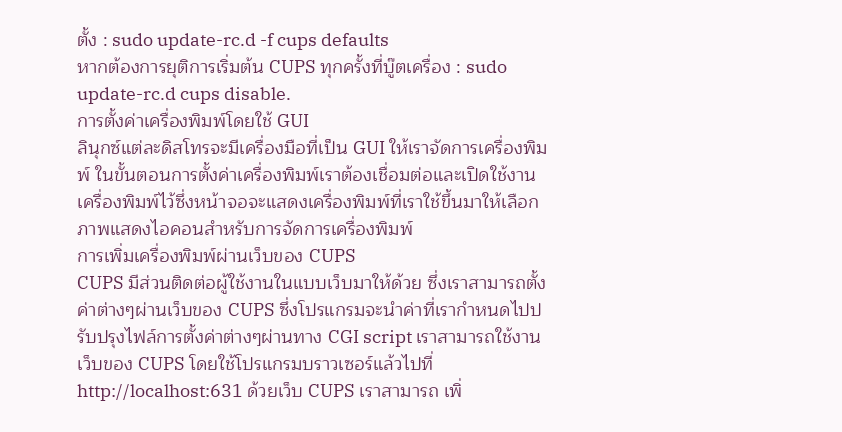ตั้ง : sudo update-rc.d -f cups defaults
หากต้องการยุติการเริ่มต้น CUPS ทุกครั้งที่บู๊ตเครื่อง : sudo update-rc.d cups disable.
การตั้งค่าเครื่องพิมพ์โดยใช้ GUI
ลินุกซ์แต่ละดิสโทรจะมีเครื่องมือที่เป็น GUI ให้เราจัดการเครื่องพิมพ์ ในขั้นตอนการตั้งค่าเครื่องพิมพ์เราต้องเชื่อมต่อและเปิดใช้งานเครื่องพิมพ์ไว้ซึ่งหน้าจอจะแสดงเครื่องพิมพ์ที่เราใช้ขึ้นมาให้เลือก
ภาพแสดงไอคอนสำหรับการจัดการเครื่องพิมพ์
การเพิ่มเครื่องพิมพ์ผ่านเว็บของ CUPS
CUPS มีส่วนติดต่อผู้ใช้งานในแบบเว็บมาให้ด้วย ซึ่งเราสามารถตั้งค่าต่างๆผ่านเว็บของ CUPS ซึ่งโปรแกรมจะนำค่าที่เรากำหนดไปปรับปรุงไฟล์การตั้งค่าต่างๆผ่านทาง CGI script เราสามารถใช้งานเว็บของ CUPS โดยใช้โปรแกรมบราวเซอร์แล้วไปที่ http://localhost:631 ด้วยเว็บ CUPS เราสามารถ เพิ่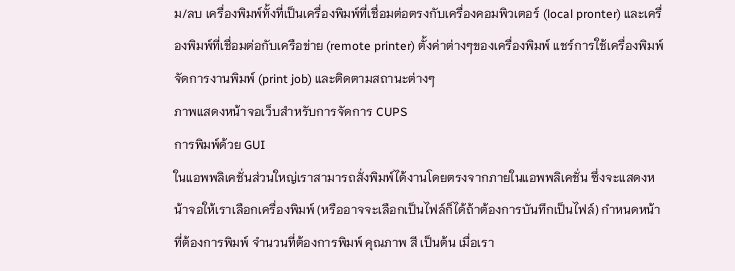ม/ลบ เครื่องพิมพ์ทั้งที่เป็นเครื่องพิมพ์ที่เชื่อมต่อตรงกับเครื่องคอมพิวเตอร์ (local pronter) และเครื่องพิมพ์ที่เชื่อมต่อกับเครือข่าย (remote printer) ตั้งค่าต่างๆของเครื่องพิมพ์ แชร์การใช้เครื่องพิมพ์ จัดการงานพิมพ์ (print job) และติดตามสถานะต่างๆ
ภาพแสดงหน้าจอเว็บสำหรับการจัดการ CUPS
การพิมพ์ด้วย GUI
ในแอพพลิเคชั่นส่วนใหญ่เราสามารถสั่งพิมพ์ได้งานโดยตรงจากภายในแอพพลิเคชั่น ซึ่งจะแสดงหน้าจอให้เราเลือกเครื่องพิมพ์ (หรืออาจจะเลือกเป็นไฟล์ก็ได้ถ้าต้องการบันทึกเป็นไฟล์) กำหนดหน้าที่ต้องการพิมพ์ จำนวนที่ต้องการพิมพ์ คุณภาพ สี เป็นต้น เมื่อเรา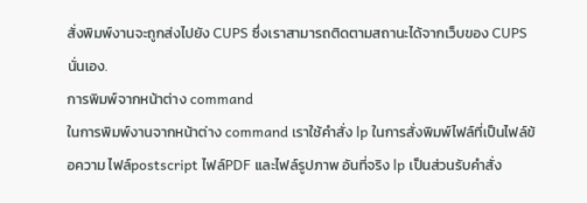สั่งพิมพ์งานจะถูกส่งไปยัง CUPS ซึ่งเราสามารถติดตามสถานะได้จากเว็บของ CUPS นั่นเอง.
การพิมพ์จากหน้าต่าง command
ในการพิมพ์งานจากหน้าต่าง command เราใช้คำสั่ง lp ในการสั่งพิมพ์ไฟล์ที่เป็นไฟล์ข้อความ ไฟล์postscript ไฟล์PDF และไฟล์รูปภาพ อันที่จริง lp เป็นส่วนรับคำสั่ง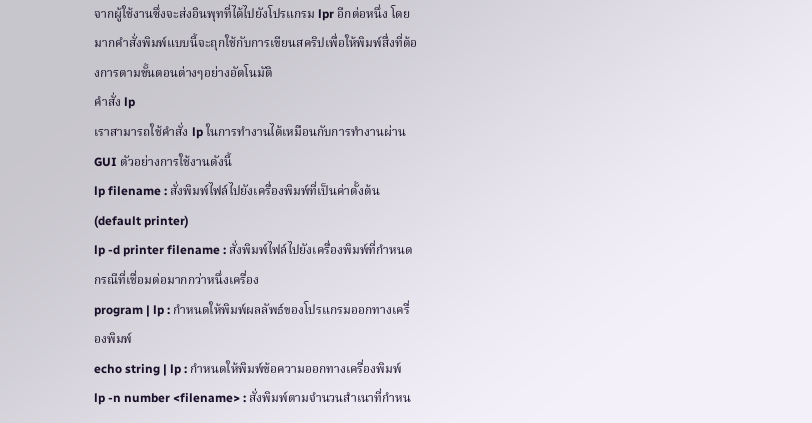จากผู้ใช้งานซึ่งจะส่งอินพุทที่ได้ไปยังโปรแกรม lpr อีกต่อหนึ่ง โดยมากคำสั่งพิมพ์แบบนี้จะถุกใช้กับการเขียนสคริปเพื่อให้พิมพ์สื่งที่ต้องการตามขั้นตอนต่างๆอย่างอัตโนมัติ
คำสั่ง lp
เราสามารถใช้คำสั่ง lp ในการทำงานได้เหมือนกับการทำงานผ่าน GUI ตัวอย่างการใช้งานดังนี้
lp filename : สั่งพิมพ์ไฟล์ไปยังเครื่องพิมพ์ที่เป็นค่าตั้งต้น (default printer)
lp -d printer filename : สั่งพิมพ์ไฟล์ไปยังเครื่องพิมพ์ที่กำหนด กรณีที่เชื่อมต่อมากกว่าหนึ่งเครื่อง
program | lp : กำหนดให้พิมพ์ผลลัพธ์ของโปรแกรมออกทางเครื่องพิมพ์
echo string | lp : กำหนดให้พิมพ์ข้อความออกทางเครื่องพิมพ์
lp -n number <filename> : สั่งพิมพ์ตามจำนวนสำเนาที่กำหน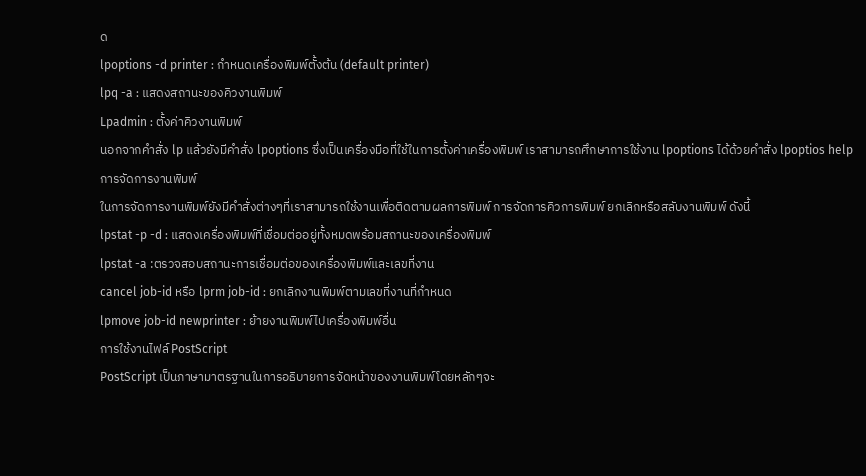ด
lpoptions -d printer : กำหนดเครื่องพิมพ์ตั้งต้น (default printer)
lpq -a : แสดงสถานะของคิวงานพิมพ์
Lpadmin : ตั้งค่าคิวงานพิมพ์
นอกจากคำสั่ง lp แล้วยังมีคำสั่ง lpoptions ซึ่งเป็นเครื่องมือที่ใช้ในการตั้งค่าเครื่องพิมพ์ เราสามารถศึกษาการใช้งาน lpoptions ได้ด้วยคำสั่ง lpoptios help
การจัดการงานพิมพ์
ในการจัดการงานพิมพ์ยังมีคำสั่งต่างๆที่เราสามารถใช้งานเพื่อติดตามผลการพิมพ์ การจัดการคิวการพิมพ์ ยกเลิกหรือสลับงานพิมพ์ ดังนี้
lpstat -p -d : แสดงเครื่องพิมพ์ที่เชื่อมต่ออยู่ทั้งหมดพร้อมสถานะของเครื่องพิมพ์
lpstat -a :ตรวจสอบสถานะการเชื่อมต่อของเครื่องพิมพ์และเลขที่งาน
cancel job-id หรือ lprm job-id : ยกเลิกงานพิมพ์ตามเลขที่งานที่กำหนด
lpmove job-id newprinter : ย้ายงานพิมพ์ไปเครื่องพิมพ์อื่น
การใช้งานไฟล์ PostScript
PostScript เป็นภาษามาตรฐานในการอธิบายการจัดหน้าของงานพิมพ์โดยหลักๆจะ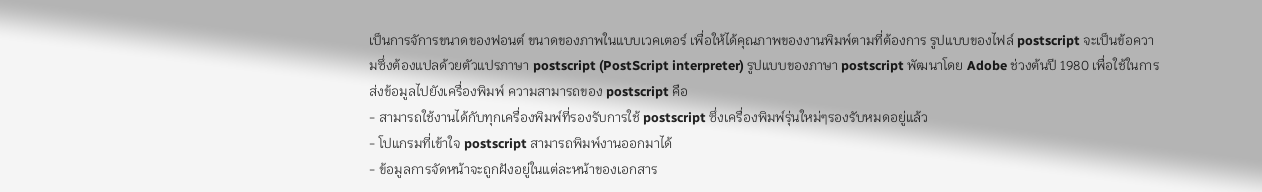เป็นการจัการขนาดของฟอนต์ ขนาดของภาพในแบบเวคเตอร์ เพื่อให้ได้คุณภาพของงานพิมพ์ตามที่ต้องการ รูปแบบของไฟล์ postscript จะเป็นข้อความซึ่งต้องแปลด้วยตัวแปรภาษา postscript (PostScript interpreter) รูปแบบของภาษา postscript พัฒนาโดย Adobe ช่วงต้นปี 1980 เพื่อใช้ในการส่งข้อมูลไปยังเครื่องพิมพ์ ความสามารถของ postscript คือ
- สามารถใช้งานได้กับทุกเครื่องพิมพ์ที่รองรับการใช้ postscript ซึ่งเครื่องพิมพ์รุ่นใหม่ๆรองรับหมดอยู่แล้ว
- โปแกรมที่เข้าใจ postscript สามารถพิมพ์งานออกมาได้
- ข้อมูลการจัดหน้าจะถูกฝังอยู่ในแต่ละหน้าของเอกสาร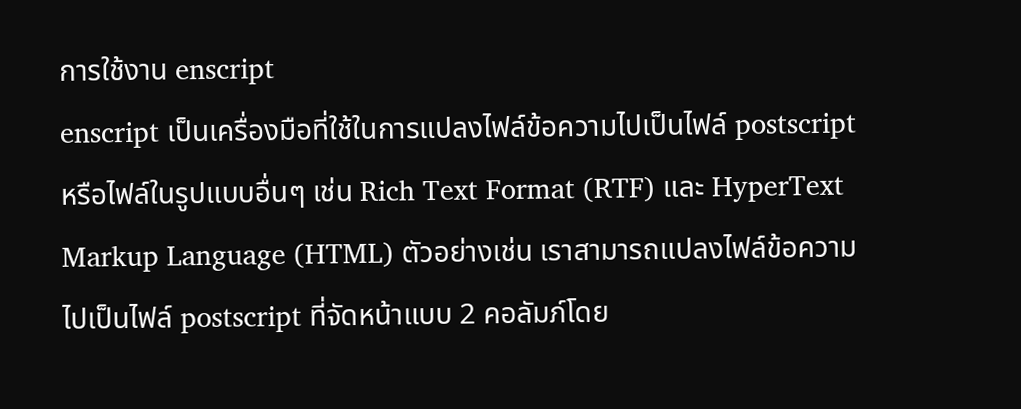การใช้งาน enscript
enscript เป็นเครื่องมือที่ใช้ในการแปลงไฟล์ข้อความไปเป็นไฟล์ postscript หรือไฟล์ในรูปแบบอื่นๆ เช่น Rich Text Format (RTF) และ HyperText Markup Language (HTML) ตัวอย่างเช่น เราสามารถแปลงไฟล์ข้อความไปเป็นไฟล์ postscript ที่จัดหน้าแบบ 2 คอลัมภ์โดย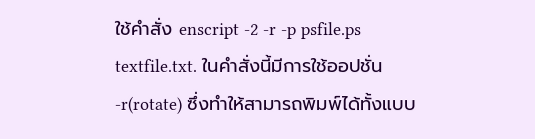ใช้คำสั่ง enscript -2 -r -p psfile.ps textfile.txt. ในคำสั่งนี้มีการใช้ออปชั่น -r(rotate) ซึ่งทำให้สามารถพิมพ์ได้ทั้งแบบ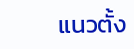แนวตั้ง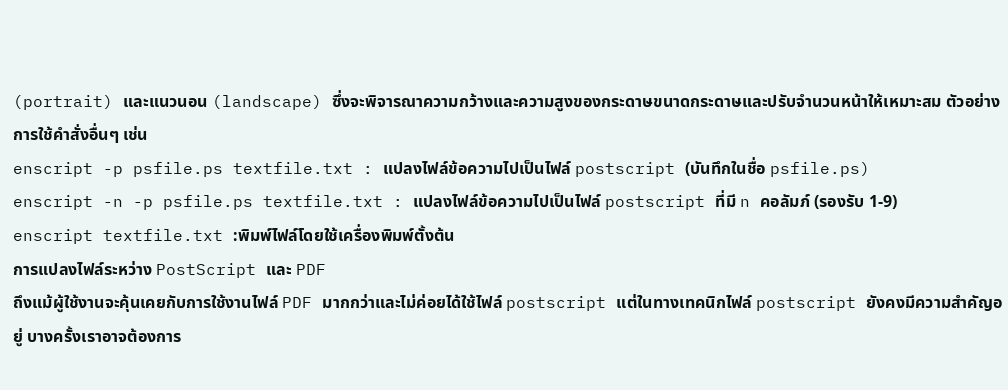(portrait) และแนวนอน (landscape) ซึ่งจะพิจารณาความกว้างและความสูงของกระดาษขนาดกระดาษและปรับจำนวนหน้าให้เหมาะสม ตัวอย่างการใช้คำสั่งอื่นๆ เช่น
enscript -p psfile.ps textfile.txt : แปลงไฟล์ข้อความไปเป็นไฟล์ postscript (บันทึกในชื่อ psfile.ps)
enscript -n -p psfile.ps textfile.txt : แปลงไฟล์ข้อความไปเป็นไฟล์ postscript ที่มี n คอลัมภ์ (รองรับ 1-9)
enscript textfile.txt :พิมพ์ไฟล์โดยใช้เครื่องพิมพ์ตั้งต้น
การแปลงไฟล์ระหว่าง PostScript และ PDF
ถึงแม้ผู้ใช้งานจะคุ้นเคยกับการใช้งานไฟล์ PDF มากกว่าและไม่ค่อยได้ใช้ไฟล์ postscript แต่ในทางเทคนิกไฟล์ postscript ยังคงมีความสำคัญอยู่ บางครั้งเราอาจต้องการ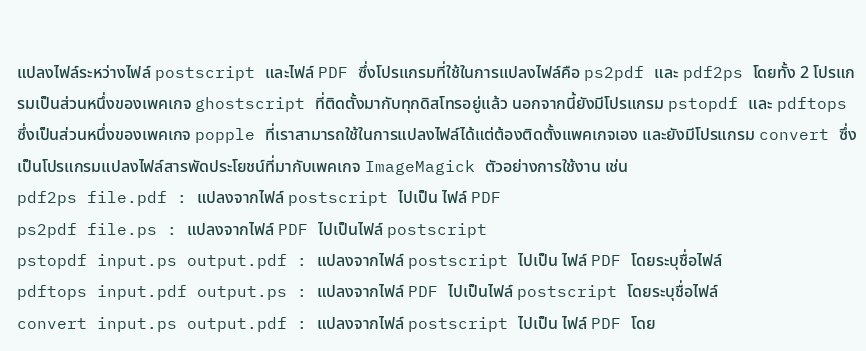แปลงไฟล์ระหว่างไฟล์ postscript และไฟล์ PDF ซึ่งโปรแกรมที่ใช้ในการแปลงไฟล์คือ ps2pdf และ pdf2ps โดยทั้ง 2 โปรแกรมเป็นส่วนหนึ่งของเพคเกจ ghostscript ที่ติดตั้งมากับทุกดิสโทรอยู่แล้ว นอกจากนี้ยังมีโปรแกรม pstopdf และ pdftops ซึ่งเป็นส่วนหนึ่งของเพคเกจ popple ที่เราสามารถใช้ในการแปลงไฟล์ได้แต่ต้องติดตั้งแพคเกจเอง และยังมีโปรแกรม convert ซึ่งเป็นโปรแกรมแปลงไฟล์สารพัดประโยชน์ที่มากับเพคเกจ ImageMagick ตัวอย่างการใช้งาน เช่น
pdf2ps file.pdf : แปลงจากไฟล์ postscript ไปเป็น ไฟล์ PDF
ps2pdf file.ps : แปลงจากไฟล์ PDF ไปเป็นไฟล์ postscript
pstopdf input.ps output.pdf : แปลงจากไฟล์ postscript ไปเป็น ไฟล์ PDF โดยระบุชื่อไฟล์
pdftops input.pdf output.ps : แปลงจากไฟล์ PDF ไปเป็นไฟล์ postscript โดยระบุชื่อไฟล์
convert input.ps output.pdf : แปลงจากไฟล์ postscript ไปเป็น ไฟล์ PDF โดย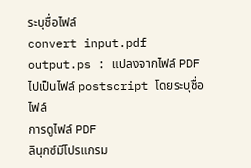ระบุชื่อไฟล์
convert input.pdf output.ps : แปลงจากไฟล์ PDF ไปเป็นไฟล์ postscript โดยระบุชื่อไฟล์
การดูไฟล์ PDF
ลินุกซ์มีโปรแกรม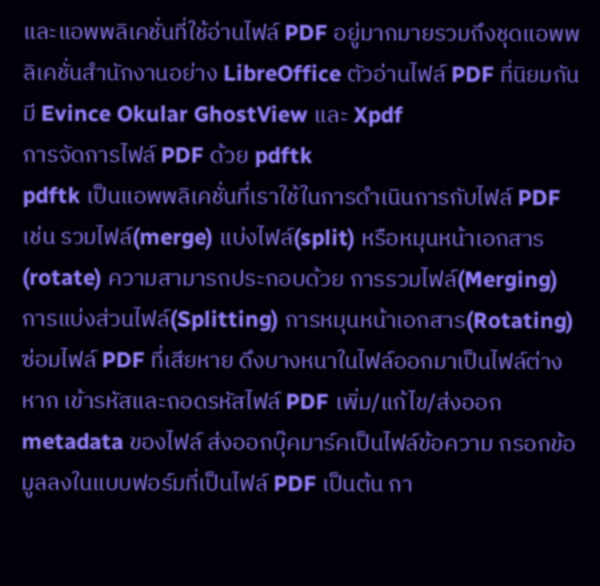และแอพพลิเคชั่นที่ใช้อ่านไฟล์ PDF อยู่มากมายรวมถึงชุดแอพพลิเคชั่นสำนักงานอย่าง LibreOffice ตัวอ่านไฟล์ PDF ที่นิยมกันมี Evince Okular GhostView และ Xpdf
การจัดการไฟล์ PDF ด้วย pdftk
pdftk เป็นแอพพลิเคชั่นที่เราใช้ในการดำเนินการกับไฟล์ PDF เช่น รวมไฟล์(merge) แบ่งไฟล์(split) หรือหมุนหน้าเอกสาร(rotate) ความสามารถประกอบด้วย การรวมไฟล์(Merging) การแบ่งส่วนไฟล์(Splitting) การหมุนหน้าเอกสาร(Rotating) ซ่อมไฟล์ PDF ที่เสียหาย ดึงบางหนาในไฟล์ออกมาเป็นไฟล์ต่างหาก เข้ารหัสและถอดรหัสไฟล์ PDF เพิ่ม/แก้ไข/ส่งออก metadata ของไฟล์ ส่งออกบุ๊คมาร์คเป็นไฟล์ข้อความ กรอกข้อมูลลงในแบบฟอร์มที่เป็นไฟล์ PDF เป็นต้น กา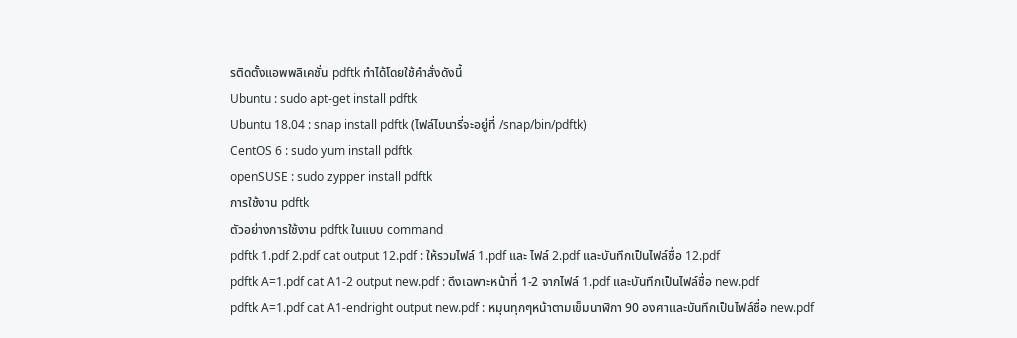รติดตั้งแอพพลิเคชั่น pdftk ทำได้โดยใช้คำสั่งดังนี้
Ubuntu : sudo apt-get install pdftk
Ubuntu 18.04 : snap install pdftk (ไฟล์ไบนารี่จะอยู่ที่ /snap/bin/pdftk)
CentOS 6 : sudo yum install pdftk
openSUSE : sudo zypper install pdftk
การใช้งาน pdftk
ตัวอย่างการใช้งาน pdftk ในแบบ command
pdftk 1.pdf 2.pdf cat output 12.pdf : ให้รวมไฟล์ 1.pdf และ ไฟล์ 2.pdf และบันทึกเป็นไฟล์ชื่อ 12.pdf
pdftk A=1.pdf cat A1-2 output new.pdf : ดึงเฉพาะหน้าที่ 1-2 จากไฟล์ 1.pdf และบันทึกเป็นไฟล์ชื่อ new.pdf
pdftk A=1.pdf cat A1-endright output new.pdf : หมุนทุกๆหน้าตามเข็มนาฬิกา 90 องศาและบันทึกเป็นไฟล์ชื่อ new.pdf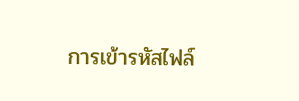การเข้ารหัสไฟล์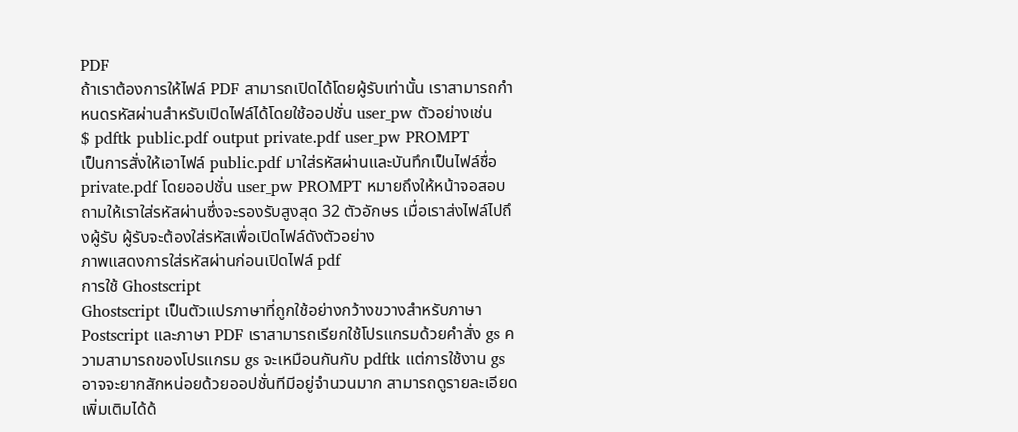PDF
ถ้าเราต้องการให้ไฟล์ PDF สามารถเปิดได้โดยผู้รับเท่านั้น เราสามารถกำหนดรหัสผ่านสำหรับเปิดไฟล์ได้โดยใช้ออปชั่น user_pw ตัวอย่างเช่น
$ pdftk public.pdf output private.pdf user_pw PROMPT
เป็นการสั่งให้เอาไฟล์ public.pdf มาใส่รหัสผ่านและบันทึกเป็นไฟล์ชื่อ private.pdf โดยออปชั่น user_pw PROMPT หมายถึงให้หน้าจอสอบถามให้เราใส่รหัสผ่านซึ่งจะรองรับสูงสุด 32 ตัวอักษร เมื่อเราส่งไฟล์ไปถึงผู้รับ ผู้รับจะต้องใส่รหัสเพื่อเปิดไฟล์ดังตัวอย่าง
ภาพแสดงการใส่รหัสผ่านก่อนเปิดไฟล์ pdf
การใช้ Ghostscript
Ghostscript เป็นตัวแปรภาษาที่ถูกใช้อย่างกว้างขวางสำหรับภาษา Postscript และภาษา PDF เราสามารถเรียกใช้โปรแกรมด้วยคำสั่ง gs ความสามารถของโปรแกรม gs จะเหมือนกันกับ pdftk แต่การใช้งาน gs อาจจะยากสักหน่อยด้วยออปชั่นทีมีอยู่จำนวนมาก สามารถดูรายละเอียดเพิ่มเติมได้ด้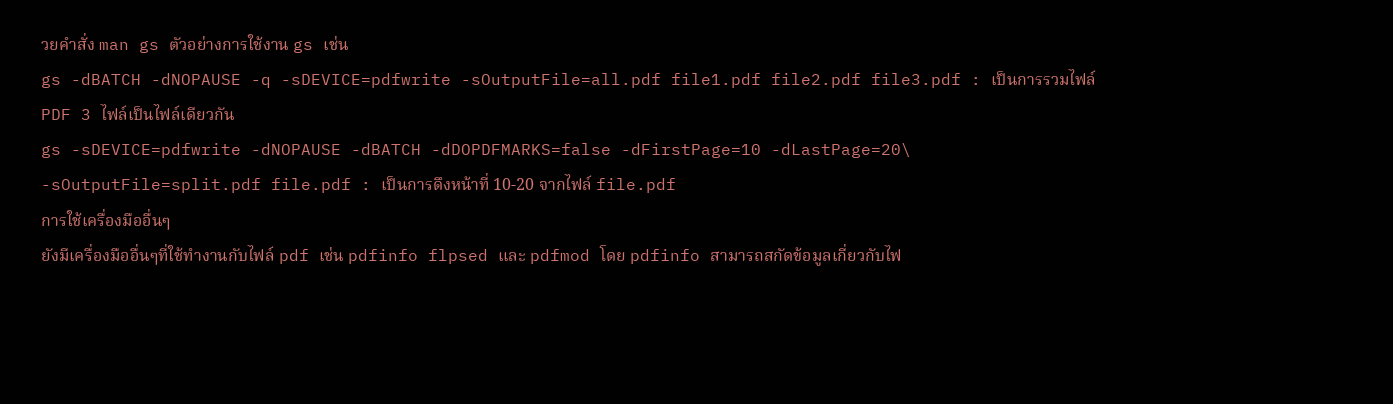วยคำสั่ง man gs ตัวอย่างการใช้งาน gs เช่น
gs -dBATCH -dNOPAUSE -q -sDEVICE=pdfwrite -sOutputFile=all.pdf file1.pdf file2.pdf file3.pdf : เป็นการรวมไฟล์ PDF 3 ไฟล์เป็นไฟล์เดียวกัน
gs -sDEVICE=pdfwrite -dNOPAUSE -dBATCH -dDOPDFMARKS=false -dFirstPage=10 -dLastPage=20\
-sOutputFile=split.pdf file.pdf : เป็นการดึงหน้าที่ 10-20 จากไฟล์ file.pdf
การใช้เครื่องมืออื่นๆ
ยังมีเครื่องมืออื่นๆที่ใช้ทำงานกับไฟล์ pdf เช่น pdfinfo flpsed และ pdfmod โดย pdfinfo สามารถสกัดข้อมูลเกี่ยวกับไฟ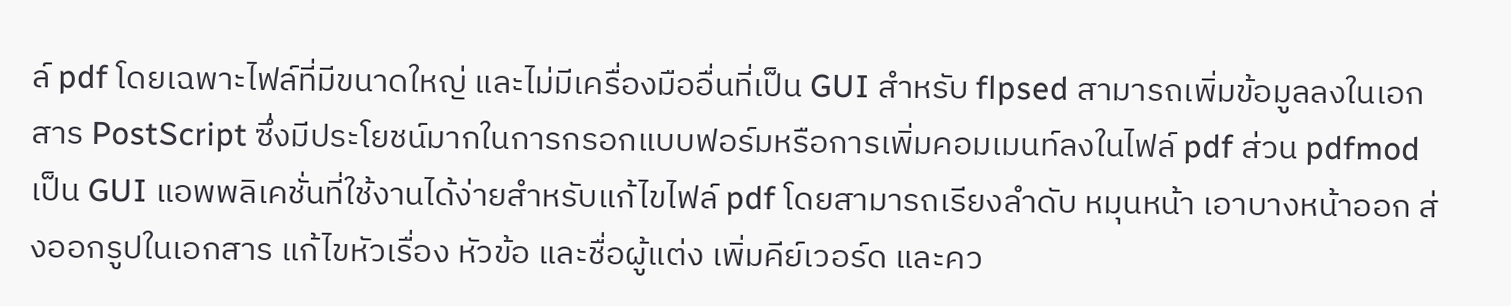ล์ pdf โดยเฉพาะไฟล์ที่มีขนาดใหญ่ และไม่มีเครื่องมืออื่นที่เป็น GUI สำหรับ flpsed สามารถเพิ่มข้อมูลลงในเอกสาร PostScript ซึ่งมีประโยชน์มากในการกรอกแบบฟอร์มหรือการเพิ่มคอมเมนท์ลงในไฟล์ pdf ส่วน pdfmod เป็น GUI แอพพลิเคชั่นที่ใช้งานได้ง่ายสำหรับแก้ไขไฟล์ pdf โดยสามารถเรียงลำดับ หมุนหน้า เอาบางหน้าออก ส่งออกรูปในเอกสาร แก้ไขหัวเรื่อง หัวข้อ และชื่อผู้แต่ง เพิ่มคีย์เวอร์ด และคว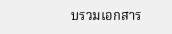บรวมเอกสาร